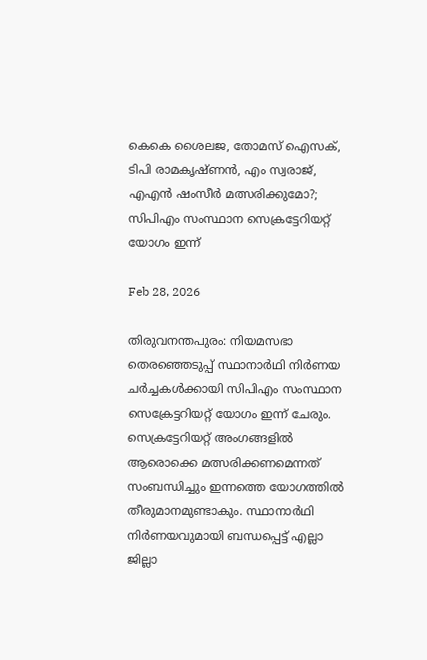കെകെ ശൈലജ, തോമസ് ഐസക്, ടിപി രാമകൃഷ്ണന്‍, എം സ്വരാജ്, എഎന്‍ ഷംസീര്‍ മത്സരിക്കുമോ?; സിപിഎം സംസ്ഥാന സെക്രട്ടേറിയറ്റ് യോഗം ഇന്ന്

Feb 28, 2026

തിരുവനന്തപുരം: നിയമസഭാ തെരഞ്ഞെടുപ്പ് സ്ഥാനാര്‍ഥി നിര്‍ണയ ചര്‍ച്ചകള്‍ക്കായി സിപിഎം സംസ്ഥാന സെക്രേട്ടറിയറ്റ് യോഗം ഇന്ന് ചേരും. സെക്രട്ടേറിയറ്റ് അംഗങ്ങളില്‍ ആരൊക്കെ മത്സരിക്കണമെന്നത് സംബന്ധിച്ചും ഇന്നത്തെ യോഗത്തില്‍ തീരുമാനമുണ്ടാകും. സ്ഥാനാര്‍ഥി നിര്‍ണയവുമായി ബന്ധപ്പെട്ട് എല്ലാ ജില്ലാ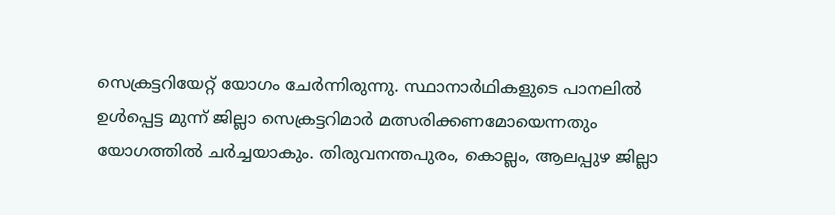സെക്രട്ടറിയേറ്റ് യോഗം ചേര്‍ന്നിരുന്നു. സ്ഥാനാര്‍ഥികളുടെ പാനലില്‍ ഉള്‍പ്പെട്ട മുന്ന് ജില്ലാ സെക്രട്ടറിമാര്‍ മത്സരിക്കണമോയെന്നതും യോഗത്തില്‍ ചര്‍ച്ചയാകും. തിരുവനന്തപുരം, കൊല്ലം, ആലപ്പുഴ ജില്ലാ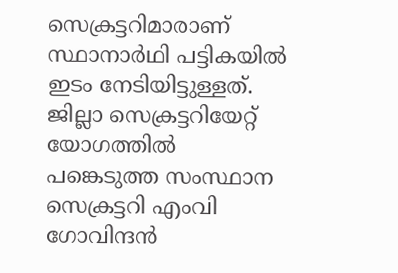സെക്രട്ടറിമാരാണ് സ്ഥാനാര്‍ഥി പട്ടികയില്‍ ഇടം നേടിയിട്ടുള്ളത്. ജില്ലാ സെക്രട്ടറിയേറ്റ് യോഗത്തില്‍ പങ്കെടുത്ത സംസ്ഥാന സെക്രട്ടറി എംവി ഗോവിന്ദന്‍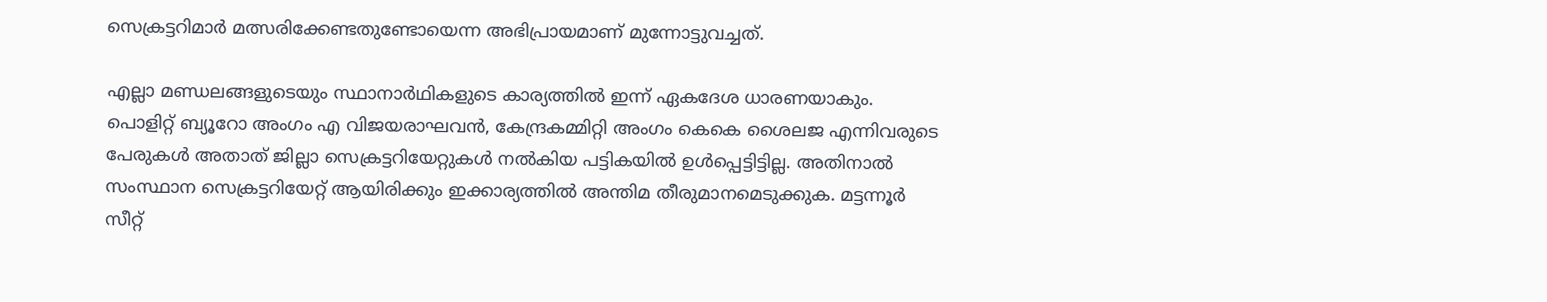സെക്രട്ടറിമാര്‍ മത്സരിക്കേണ്ടതുണ്ടോയെന്ന അഭിപ്രായമാണ് മുന്നോട്ടുവച്ചത്.

എല്ലാ മണ്ഡലങ്ങളുടെയും സ്ഥാനാര്‍ഥികളുടെ കാര്യത്തില്‍ ഇന്ന് ഏകദേശ ധാരണയാകും. പൊളിറ്റ് ബ്യൂറോ അംഗം എ വിജയരാഘവന്‍, കേന്ദ്രകമ്മിറ്റി അംഗം കെകെ ശൈലജ എന്നിവരുടെ പേരുകള്‍ അതാത് ജില്ലാ സെക്രട്ടറിയേറ്റുകള്‍ നല്‍കിയ പട്ടികയില്‍ ഉള്‍പ്പെട്ടിട്ടില്ല. അതിനാല്‍ സംസ്ഥാന സെക്രട്ടറിയേറ്റ് ആയിരിക്കും ഇക്കാര്യത്തില്‍ അന്തിമ തീരുമാനമെടുക്കുക. മട്ടന്നൂര്‍ സീറ്റ്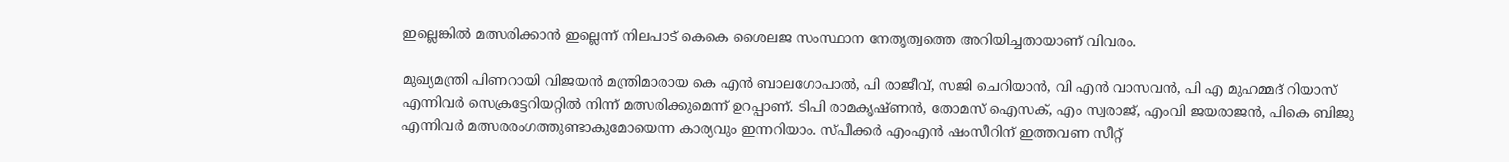ഇല്ലെങ്കില്‍ മത്സരിക്കാന്‍ ഇല്ലെന്ന് നിലപാട് കെകെ ശൈലജ സംസ്ഥാന നേതൃത്വത്തെ അറിയിച്ചതായാണ് വിവരം.

മുഖ്യമന്ത്രി പിണറായി വിജയന്‍ മന്ത്രിമാരായ കെ എന്‍ ബാലഗോപാല്‍, പി രാജീവ്, സജി ചെറിയാന്‍, വി എന്‍ വാസവന്‍, പി എ മുഹമ്മദ് റിയാസ് എന്നിവര്‍ സെക്രട്ടേറിയറ്റില്‍ നിന്ന് മത്സരിക്കുമെന്ന് ഉറപ്പാണ്. ടിപി രാമകൃഷ്ണന്‍, തോമസ് ഐസക്, എം സ്വരാജ്, എംവി ജയരാജന്‍, പികെ ബിജു എന്നിവര്‍ മത്സരരംഗത്തുണ്ടാകുമോയെന്ന കാര്യവും ഇന്നറിയാം. സ്പീക്കര്‍ എംഎന്‍ ഷംസീറിന് ഇത്തവണ സീറ്റ്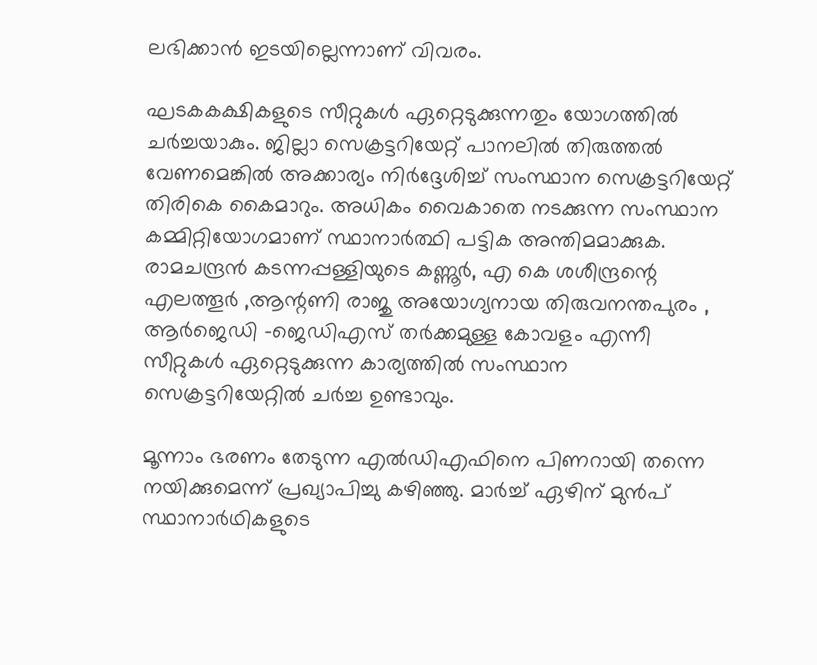ലഭിക്കാന്‍ ഇടയില്ലെന്നാണ് വിവരം.

ഘടകകക്ഷികളുടെ സീറ്റുകള്‍ ഏറ്റെടുക്കുന്നതും യോഗത്തില്‍ ചര്‍ച്ചയാകും. ജില്ലാ സെക്രട്ടറിയേറ്റ് പാനലില്‍ തിരുത്തല്‍ വേണമെങ്കില്‍ അക്കാര്യം നിര്‍ദ്ദേശിച്ച് സംസ്ഥാന സെക്രട്ടറിയേറ്റ് തിരികെ കൈമാറും. അധികം വൈകാതെ നടക്കുന്ന സംസ്ഥാന കമ്മിറ്റിയോഗമാണ് സ്ഥാനാര്‍ത്ഥി പട്ടിക അന്തിമമാക്കുക. രാമചന്ദ്രന്‍ കടന്നപ്പള്ളിയുടെ കണ്ണൂര്‍, എ കെ ശശീന്ദ്രന്റെ എലത്തൂര്‍ ,ആന്റണി രാജു അയോഗ്യനായ തിരുവനന്തപുരം , ആര്‍ജെഡി -ജെഡിഎസ് തര്‍ക്കമുള്ള കോവളം എന്നീ സീറ്റുകള്‍ ഏറ്റെടുക്കുന്ന കാര്യത്തില്‍ സംസ്ഥാന സെക്രട്ടറിയേറ്റില്‍ ചര്‍ച്ച ഉണ്ടാവും.

മൂന്നാം ഭരണം തേടുന്ന എല്‍ഡിഎഫിനെ പിണറായി തന്നെ നയിക്കുമെന്ന് പ്രഖ്യാപിച്ചു കഴിഞ്ഞു. മാര്‍ച്ച് ഏഴിന് മുന്‍പ് സ്ഥാനാര്‍ഥികളുടെ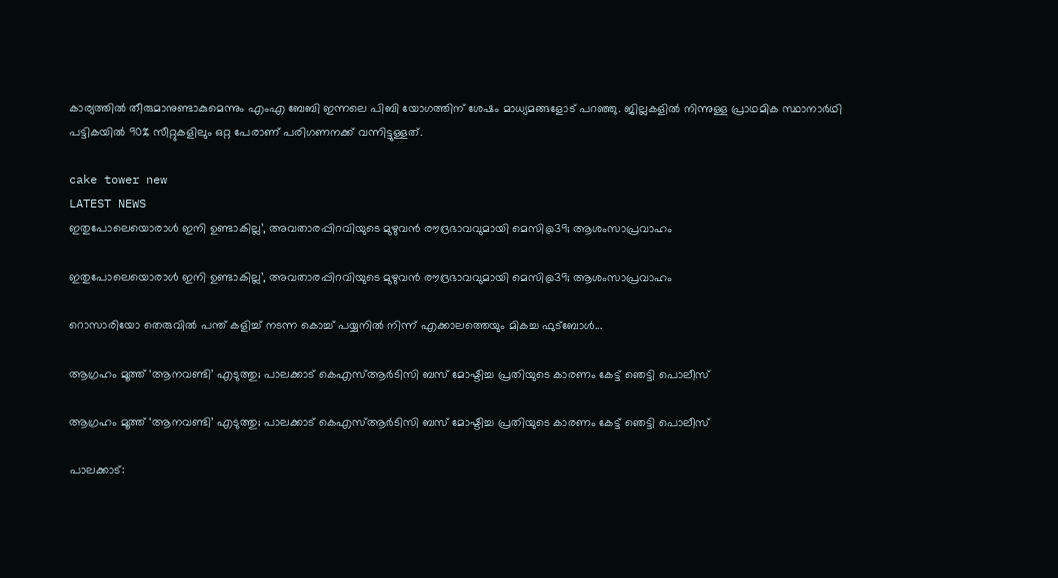കാര്യത്തില്‍ തീരുമാനുണ്ടാകുമെന്നും എംഎ ബേബി ഇന്നലെ പിബി യോഗത്തിന് ശേഷം മാധ്യമങ്ങളോട് പറഞ്ഞു. ജില്ലകളില്‍ നിന്നുള്ള പ്രാഥമിക സ്ഥാനാര്‍ഥി പട്ടികയില്‍ 90% സീറ്റുകളിലും ഒറ്റ പേരാണ് പരിഗണനക്ക് വന്നിട്ടുള്ളത്.

cake tower new
LATEST NEWS
ഇതുപോലെയൊരാള്‍ ഇനി ഉണ്ടാകില്ല’, അവതാരപ്പിറവിയുടെ മുഴുവന്‍ രൗദ്രഭാവവുമായി മെസി@39; ആശംസാപ്രവാഹം

ഇതുപോലെയൊരാള്‍ ഇനി ഉണ്ടാകില്ല’, അവതാരപ്പിറവിയുടെ മുഴുവന്‍ രൗദ്രഭാവവുമായി മെസി@39; ആശംസാപ്രവാഹം

റൊസാരിയോ തെരുവില്‍ പന്ത് കളിച്ച് നടന്ന കൊച്ച് പയ്യനില്‍ നിന്ന് എക്കാലത്തെയും മികച്ച ഫുട്‌ബോള്‍...

ആഗ്രഹം മൂത്ത് ‘ആനവണ്ടി’ എടുത്തു; പാലക്കാട് കെഎസ്ആർടിസി ബസ് മോഷ്ടിച്ച പ്രതിയുടെ കാരണം കേട്ട് ഞെട്ടി പൊലീസ്

ആഗ്രഹം മൂത്ത് ‘ആനവണ്ടി’ എടുത്തു; പാലക്കാട് കെഎസ്ആർടിസി ബസ് മോഷ്ടിച്ച പ്രതിയുടെ കാരണം കേട്ട് ഞെട്ടി പൊലീസ്

പാലക്കാട്: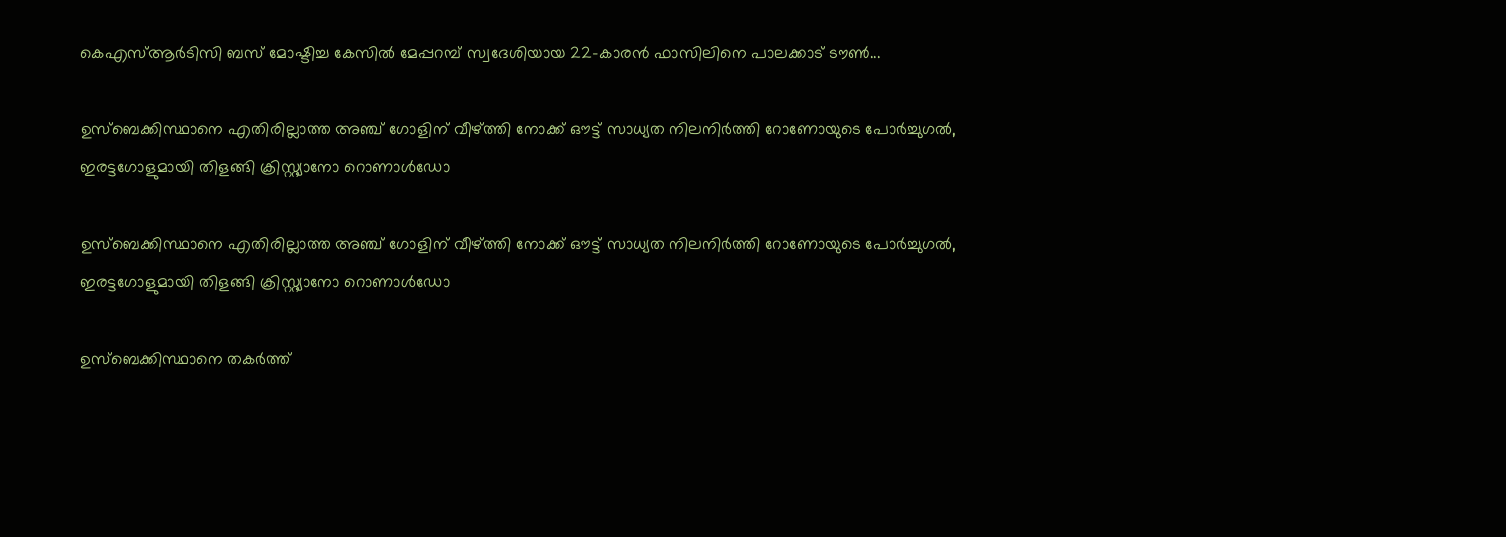കെഎസ്ആർടിസി ബസ് മോഷ്ടിച്ച കേസിൽ മേപ്പറമ്പ് സ്വദേശിയായ 22-കാരൻ ഫാസിലിനെ പാലക്കാട് ടൗൺ...

ഉസ്ബെക്കിസ്ഥാനെ എതിരില്ലാത്ത അഞ്ച് ഗോളിന് വീഴ്ത്തി നോക്ക് ഔട്ട് സാധ്യത നിലനിർത്തി റോണോയുടെ പോർച്ചുഗൽ, ഇരട്ടഗോളുമായി തിളങ്ങി ക്രിസ്റ്റ്യാനോ റൊണാൾഡോ

ഉസ്ബെക്കിസ്ഥാനെ എതിരില്ലാത്ത അഞ്ച് ഗോളിന് വീഴ്ത്തി നോക്ക് ഔട്ട് സാധ്യത നിലനിർത്തി റോണോയുടെ പോർച്ചുഗൽ, ഇരട്ടഗോളുമായി തിളങ്ങി ക്രിസ്റ്റ്യാനോ റൊണാൾഡോ

ഉസ്ബെക്കിസ്ഥാനെ തകർത്ത്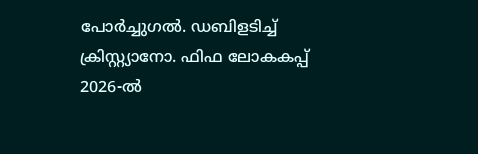പോർച്ചുഗൽ. ഡബിളടിച്ച് ക്രിസ്റ്റ്യാനോ. ഫിഫ ലോകകപ്പ് 2026-ൽ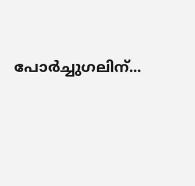പോർച്ചുഗലിന്...